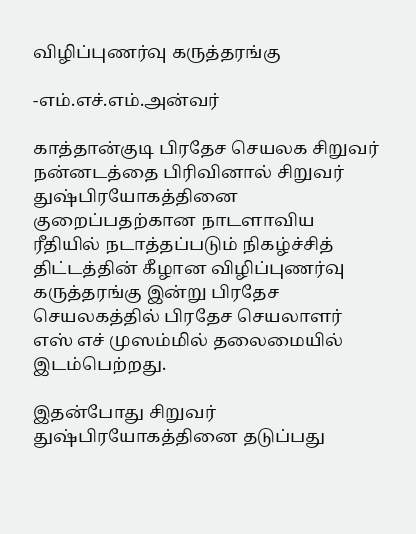விழிப்புணர்வு கருத்தரங்கு

-எம்.எச்.எம்.அன்வர்

காத்தான்குடி பிரதேச செயலக சிறுவர் நன்னடத்தை பிரிவினால் சிறுவர் துஷ்பிரயோகத்தினை குறைப்பதற்கான நாடளாவிய ரீதியில் நடாத்தப்படும் நிகழ்ச்சித் திட்டத்தின் கீழான விழிப்புணர்வு கருத்தரங்கு இன்று பிரதேச செயலகத்தில் பிரதேச செயலாளர் எஸ் எச் முஸம்மில் தலைமையில் இடம்பெற்றது.

இதன்போது சிறுவர் துஷ்பிரயோகத்தினை தடுப்பது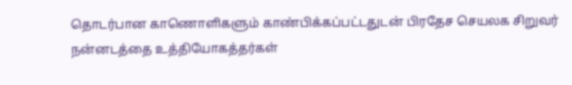தொடர்பான காணொளிகளும் காண்பிக்கப்பட்டதுடன் பிரதேச செயலக சிறுவர் நன்னடத்தை உத்தியோகத்தர்கள்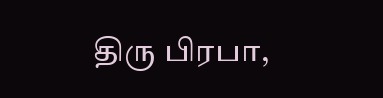திரு பிரபா,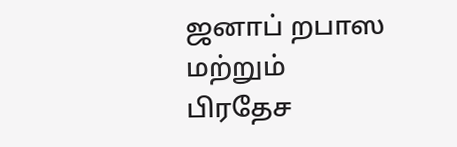ஜனாப் றபாஸ மற்றும் பிரதேச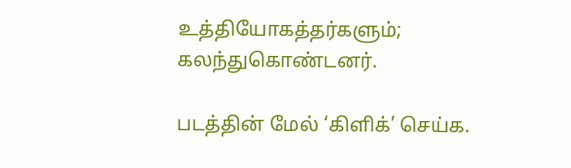உத்தியோகத்தர்களும்; கலந்துகொண்டனர்.

படத்தின் மேல் ‘கிளிக்’ செய்க.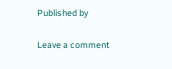Published by

Leave a comment